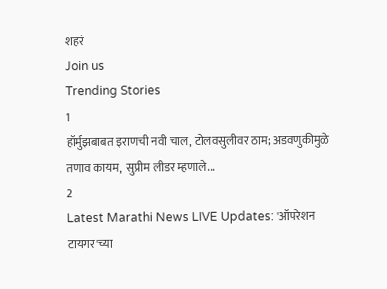शहरं
Join us
Trending Stories
1
हॉर्मुझबाबत इराणची नवी चाल, टोलवसुलीवर ठाम; अडवणुकीमुळे तणाव कायम,  सुप्रीम लीडर म्हणाले...
2
Latest Marathi News LIVE Updates: 'ऑपरेशन टायगर'च्या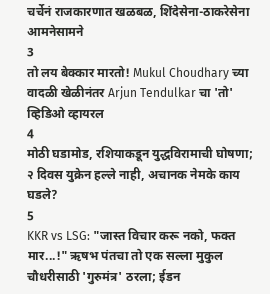चर्चेनं राजकारणात खळबळ, शिंदेसेना-ठाकरेसेना आमनेसामने
3
तो लय बेक्कार मारतो! Mukul Choudhary च्या वादळी खेळीनंतर Arjun Tendulkar चा 'तो' व्हिडिओ व्हायरल
4
मोठी घडामोड, रशियाकडून युद्धविरामाची घोषणा; २ दिवस युक्रेन हल्ले नाही, अचानक नेमके काय घडले?
5
KKR vs LSG: "जास्त विचार करू नको, फक्त मार...!" ऋषभ पंतचा तो एक सल्ला मुकुल चौधरीसाठी 'गुरुमंत्र' ठरला; ईडन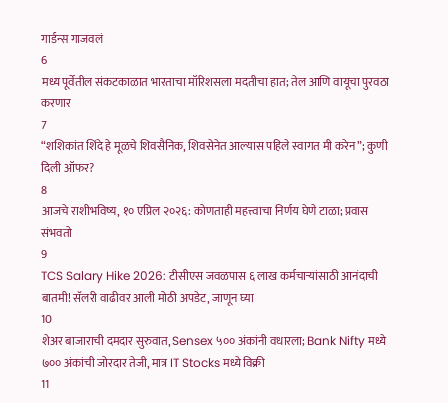गार्डन्स गाजवलं
6
मध्य पूर्वेतील संकटकाळात भारताचा मॉरिशसला मदतीचा हात; तेल आणि वायूचा पुरवठा करणार
7
“शशिकांत शिंदे हे मूळचे शिवसैनिक, शिवसेनेत आल्यास पहिले स्वागत मी करेन”; कुणी दिली ऑफर?
8
आजचे राशीभविष्य, १० एप्रिल २०२६: कोणताही महत्त्वाचा निर्णय घेणे टाळा; प्रवास संभवतो
9
TCS Salary Hike 2026: टीसीएस जवळपास ६ लाख कर्मचाऱ्यांसाठी आनंदाची बातमी! सॅलरी वाढीवर आली मोठी अपडेट, जाणून घ्या
10
शेअर बाजाराची दमदार सुरुवात, Sensex ५०० अंकांनी वधारला; Bank Nifty मध्ये ७०० अंकांची जोरदार तेजी, मात्र IT Stocks मध्ये विक्री
11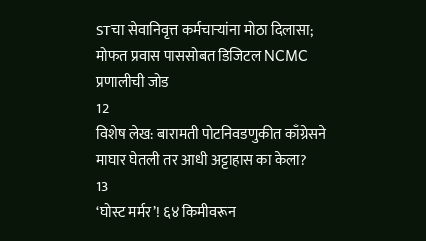STचा सेवानिवृत्त कर्मचाऱ्यांना मोठा दिलासा; मोफत प्रवास पाससोबत डिजिटल NCMC प्रणालीची जोड
12
विशेष लेख: बारामती पोटनिवडणुकीत काँग्रेसने माघार घेतली तर आधी अट्टाहास का केला?
13
‘घोस्ट मर्मर’! ६४ किमीवरून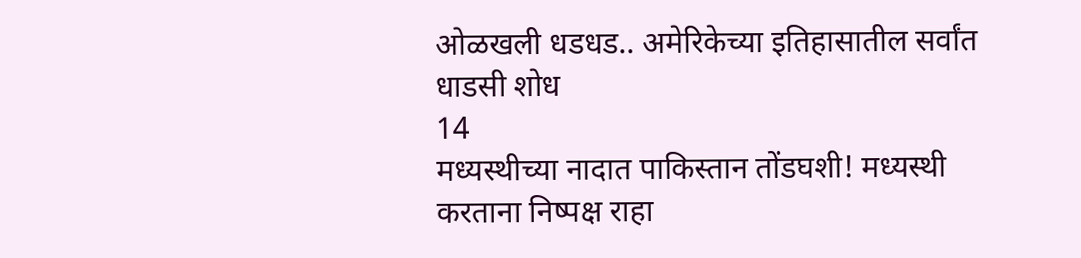ओळखली धडधड.. अमेरिकेच्या इतिहासातील सर्वांत धाडसी शोध
14
मध्यस्थीच्या नादात पाकिस्तान तोंडघशी! मध्यस्थी करताना निष्पक्ष राहा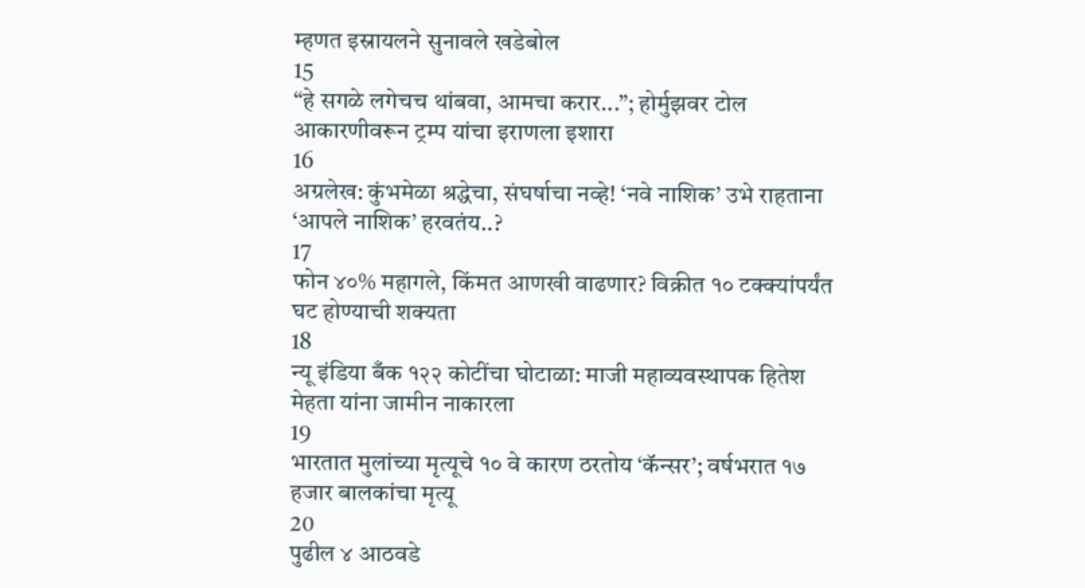म्हणत इस्रायलने सुनावले खडेबोल
15
“हे सगळे लगेचच थांबवा, आमचा करार...”; होर्मुझवर टोल आकारणीवरून ट्रम्प यांचा इराणला इशारा
16
अग्रलेख: कुंभमेळा श्रद्धेचा, संघर्षाचा नव्हे! ‘नवे नाशिक’ उभे राहताना ‘आपले नाशिक’ हरवतंय..?
17
फोन ४०% महागले, किंमत आणखी वाढणार? विक्रीत १० टक्क्यांपर्यंत घट होण्याची शक्यता
18
न्यू इंडिया बँक १२२ कोटींचा घोटाळा: माजी महाव्यवस्थापक हितेश मेहता यांना जामीन नाकारला
19
भारतात मुलांच्या मृत्यूचे १० वे कारण ठरतोय ‘कॅन्सर’; वर्षभरात १७ हजार बालकांचा मृत्यू
20
पुढील ४ आठवडे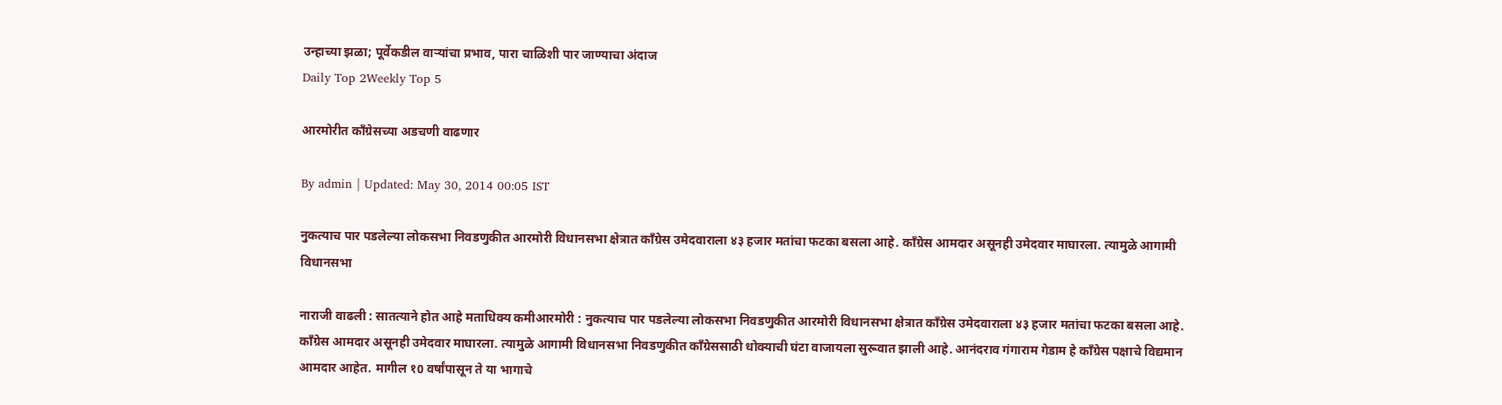उन्हाच्या झळा; पूर्वेकडील वाऱ्यांचा प्रभाव, पारा चाळिशी पार जाण्याचा अंदाज
Daily Top 2Weekly Top 5

आरमोरीत काँग्रेसच्या अडचणी वाढणार

By admin | Updated: May 30, 2014 00:05 IST

नुकत्याच पार पडलेल्या लोकसभा निवडणुकीत आरमोरी विधानसभा क्षेत्रात काँग्रेस उमेदवाराला ४३ हजार मतांचा फटका बसला आहे. काँग्रेस आमदार असूनही उमेदवार माघारला. त्यामुळे आगामी विधानसभा

नाराजी वाढली : सातत्याने होत आहे मताधिक्य कमीआरमोरी : नुकत्याच पार पडलेल्या लोकसभा निवडणुकीत आरमोरी विधानसभा क्षेत्रात काँग्रेस उमेदवाराला ४३ हजार मतांचा फटका बसला आहे. काँग्रेस आमदार असूनही उमेदवार माघारला. त्यामुळे आगामी विधानसभा निवडणुकीत काँग्रेससाठी धोक्याची घंटा वाजायला सुरूवात झाली आहे. आनंदराव गंगाराम गेडाम हे काँग्रेस पक्षाचे विद्यमान आमदार आहेत. मागील १0 वर्षांपासून ते या भागाचे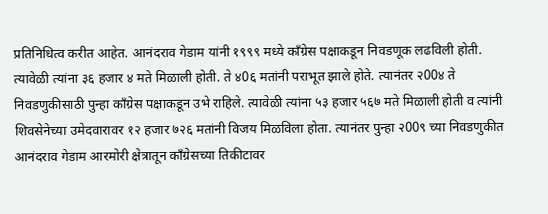प्रतिनिधित्व करीत आहेत. आनंदराव गेडाम यांनी १९९९ मध्ये काँग्रेस पक्षाकडून निवडणूक लढविली होती. त्यावेळी त्यांना ३६ हजार ४ मते मिळाली होती. ते ४0६ मतांनी पराभूत झाले होते. त्यानंतर २00४ ते निवडणुकीसाठी पुन्हा काँग्रेस पक्षाकडून उभे राहिले. त्यावेळी त्यांना ५३ हजार ५६७ मते मिळाली होती व त्यांनी शिवसेनेच्या उमेदवारावर १२ हजार ७२६ मतांनी विजय मिळविला होता. त्यानंतर पुन्हा २00९ च्या निवडणुकीत आनंदराव गेडाम आरमोरी क्षेत्रातून काँग्रेसच्या तिकीटावर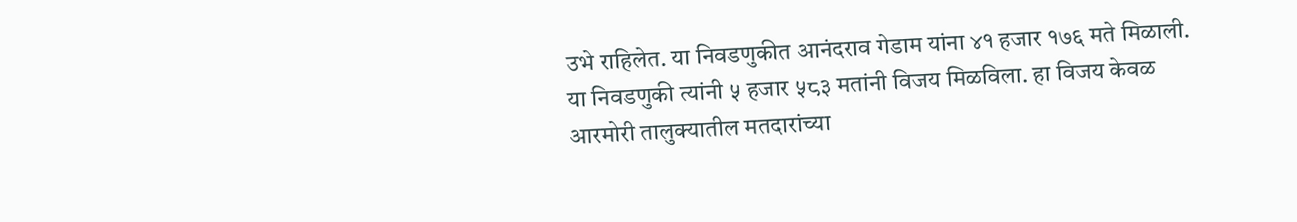उभे राहिलेत. या निवडणुकीत आनंदराव गेडाम यांना ४१ हजार १७६ मते मिळाली. या निवडणुकी त्यांनी ५ हजार ५८३ मतांनी विजय मिळविला. हा विजय केवळ आरमोरी तालुक्यातील मतदारांच्या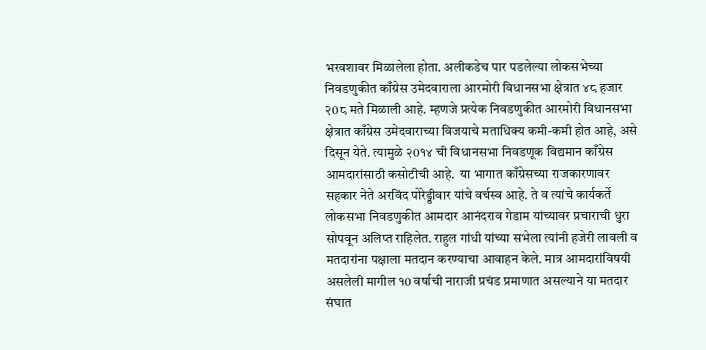भरवशावर मिळालेला होता. अलीकडेच पार पडलेल्या लोकसभेच्या निवडणुकीत काँग्रेस उमेदवाराला आरमोरी विधानसभा क्षेत्रात ४८ हजार २0८ मते मिळाली आहे. म्हणजे प्रत्येक निवडणुकीत आरमोरी विधानसभा क्षेत्रात काँग्रेस उमेदवाराच्या विजयाचे मताधिक्य कमी-कमी होत आहे, असे दिसून येते. त्यामुळे २0१४ ची विधानसभा निवडणूक विद्यमान काँग्रेस आमदारांसाठी कसोटीची आहे.  या भागात काँग्रेसच्या राजकारणावर सहकार नेते अरविंद पोरेड्डीवार यांचे वर्चस्व आहे. ते व त्यांचे कार्यकर्ते लोकसभा निवडणुकीत आमदार आनंदराव गेडाम यांच्यावर प्रचाराची धुरा सोपवून अलिप्त राहिलेत. राहुल गांधी यांच्या सभेला त्यांनी हजेरी लावली व मतदारांना पक्षाला मतदान करण्याचा आवाहन केले. मात्र आमदारांविषयी असलेली मागील १0 वर्षाची नाराजी प्रचंड प्रमाणात असल्याने या मतदार संघात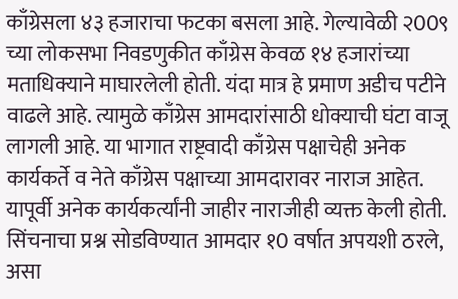काँग्रेसला ४३ हजाराचा फटका बसला आहे. गेल्यावेळी २00९ च्या लोकसभा निवडणुकीत काँग्रेस केवळ १४ हजारांच्या मताधिक्याने माघारलेली होती. यंदा मात्र हे प्रमाण अडीच पटीने वाढले आहे. त्यामुळे काँग्रेस आमदारांसाठी धोक्याची घंटा वाजू लागली आहे. या भागात राष्ट्रवादी काँग्रेस पक्षाचेही अनेक कार्यकर्ते व नेते काँग्रेस पक्षाच्या आमदारावर नाराज आहेत. यापूर्वी अनेक कार्यकर्त्यांनी जाहीर नाराजीही व्यक्त केली होती. सिंचनाचा प्रश्न सोडविण्यात आमदार १0 वर्षात अपयशी ठरले, असा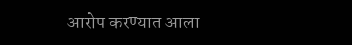आरोप करण्यात आला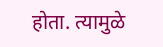होता. त्यामुळे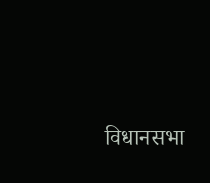विधानसभा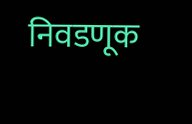निवडणूक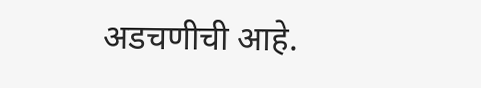अडचणीची आहे.